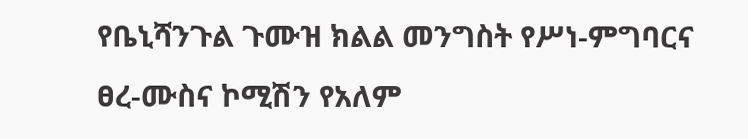የቤኒሻንጉል ጉሙዝ ክልል መንግስት የሥነ-ምግባርና ፀረ-ሙስና ኮሚሽን የአለም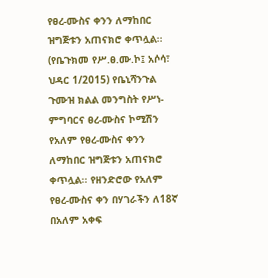የፀረ-ሙስና ቀንን ለማከበር ዝግጅቱን አጠናክሮ ቀጥሏል፡፡
(የቤጉክመ የሥ.ፀ.ሙ.ኮ፤ አሶሳ፣ ህዳር 1/2015) የቤኒሻንጉል ጉሙዝ ክልል መንግስት የሥነ-ምግባርና ፀረ-ሙስና ኮሚሽን የአለም የፀረ-ሙስና ቀንን ለማከበር ዝግጅቱን አጠናክሮ ቀጥሏል፡፡ የዘንድሮው የአለም የፀረ-ሙስና ቀን በሃገራችን ለ18ኛ በአለም አቀፍ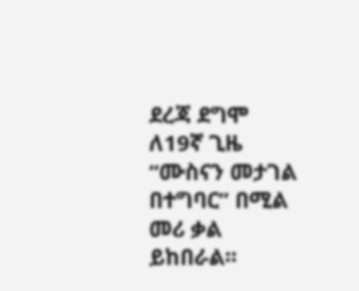ደረጃ ደግሞ ለ19ኛ ጊዜ “ሙስናን መታገል በተግባር” በሚል መሪ ቃል ይከበራል፡፡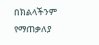በክልላችንም የማጠቃለያ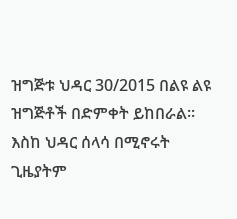ዝግጅቱ ህዳር 30/2015 በልዩ ልዩ ዝግጅቶች በድምቀት ይከበራል፡፡ እስከ ህዳር ሰላሳ በሚኖሩት ጊዜያትም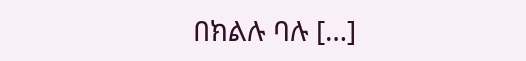በክልሉ ባሉ […]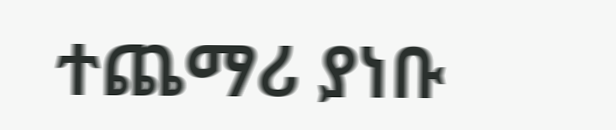ተጨማሪ ያነቡ